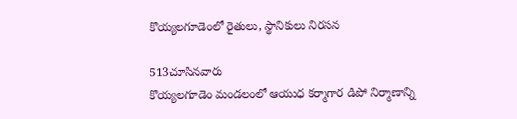కొయ్యలగూడెంలో రైతులు, స్థానికులు నిరసన

513చూసినవారు
కొయ్యలగూడెం మండలంలో ఆయుధ కర్మాగార డిపో నిర్మాణాన్ని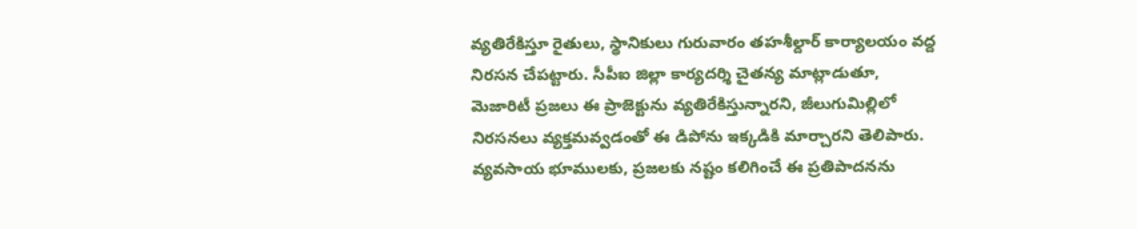వ్యతిరేకిస్తూ రైతులు, స్థానికులు గురువారం తహశీల్దార్ కార్యాలయం వద్ద నిరసన చేపట్టారు. సీపీఐ జిల్లా కార్యదర్శి చైతన్య మాట్లాడుతూ, మెజారిటీ ప్రజలు ఈ ప్రాజెక్టును వ్యతిరేకిస్తున్నారని, జీలుగుమిల్లిలో నిరసనలు వ్యక్తమవ్వడంతో ఈ డిపోను ఇక్కడికి మార్చారని తెలిపారు. వ్యవసాయ భూములకు, ప్రజలకు నష్టం కలిగించే ఈ ప్రతిపాదనను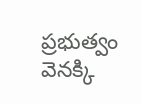ప్రభుత్వం వెనక్కి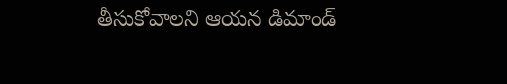తీసుకోవాలని ఆయన డిమాండ్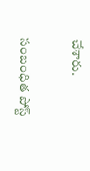చేశారు.

సంబంధిత పోస్ట్